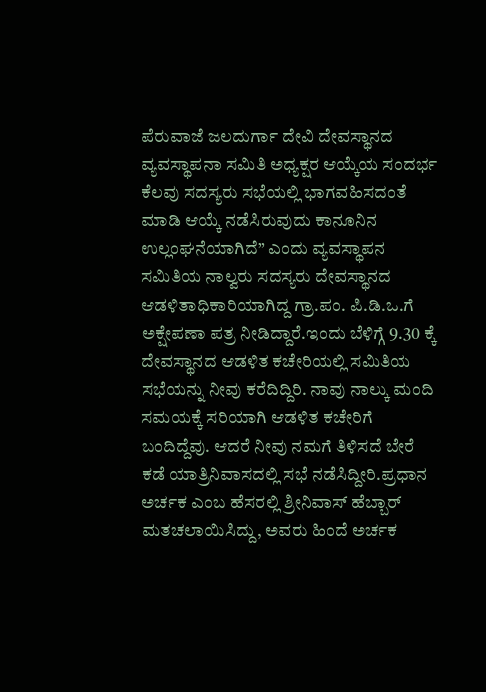ಪೆರುವಾಜೆ ಜಲದುರ್ಗಾ ದೇವಿ ದೇವಸ್ಥಾನದ ವ್ಯವಸ್ಥಾಪನಾ ಸಮಿತಿ ಅಧ್ಯಕ್ಷರ ಆಯ್ಕೆಯ ಸಂದರ್ಭ ಕೆಲವು ಸದಸ್ಯರು ಸಭೆಯಲ್ಲಿ ಭಾಗವಹಿಸದಂತೆ ಮಾಡಿ ಆಯ್ಕೆ ನಡೆಸಿರುವುದು ಕಾನೂನಿನ ಉಲ್ಲಂಘನೆಯಾಗಿದೆ” ಎಂದು ವ್ಯವಸ್ಥಾಪನ ಸಮಿತಿಯ ನಾಲ್ವರು ಸದಸ್ಯರು ದೇವಸ್ಥಾನದ ಆಡಳಿತಾಧಿಕಾರಿಯಾಗಿದ್ದ ಗ್ರಾ.ಪಂ. ಪಿ.ಡಿ.ಒ.ಗೆ ಅಕ್ಷೇಪಣಾ ಪತ್ರ ನೀಡಿದ್ದಾರೆ.ಇಂದು ಬೆಳಿಗ್ಗೆ 9.30 ಕ್ಕೆ ದೇವಸ್ಥಾನದ ಆಡಳಿತ ಕಚೇರಿಯಲ್ಲಿ ಸಮಿತಿಯ ಸಭೆಯನ್ನು ನೀವು ಕರೆದಿದ್ದಿರಿ. ನಾವು ನಾಲ್ಕು ಮಂದಿ ಸಮಯಕ್ಕೆ ಸರಿಯಾಗಿ ಆಡಳಿತ ಕಚೇರಿಗೆ ಬಂದಿದ್ದೆವು. ಆದರೆ ನೀವು ನಮಗೆ ತಿಳಿಸದೆ ಬೇರೆ ಕಡೆ ಯಾತ್ರಿನಿವಾಸದಲ್ಲಿ ಸಭೆ ನಡೆಸಿದ್ದೀರಿ.ಪ್ರಧಾನ ಅರ್ಚಕ ಎಂಬ ಹೆಸರಲ್ಲಿ ಶ್ರೀನಿವಾಸ್ ಹೆಬ್ಬಾರ್ ಮತಚಲಾಯಿಸಿದ್ದು, ಅವರು ಹಿಂದೆ ಅರ್ಚಕ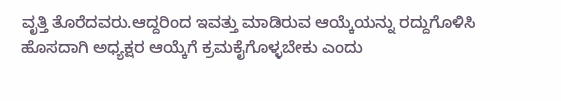ವೃತ್ತಿ ತೊರೆದವರು.ಆದ್ದರಿಂದ ಇವತ್ತು ಮಾಡಿರುವ ಆಯ್ಕೆಯನ್ನು ರದ್ದುಗೊಳಿಸಿ ಹೊಸದಾಗಿ ಅಧ್ಯಕ್ಷರ ಆಯ್ಕೆಗೆ ಕ್ರಮಕೈಗೊಳ್ಳಬೇಕು ಎಂದು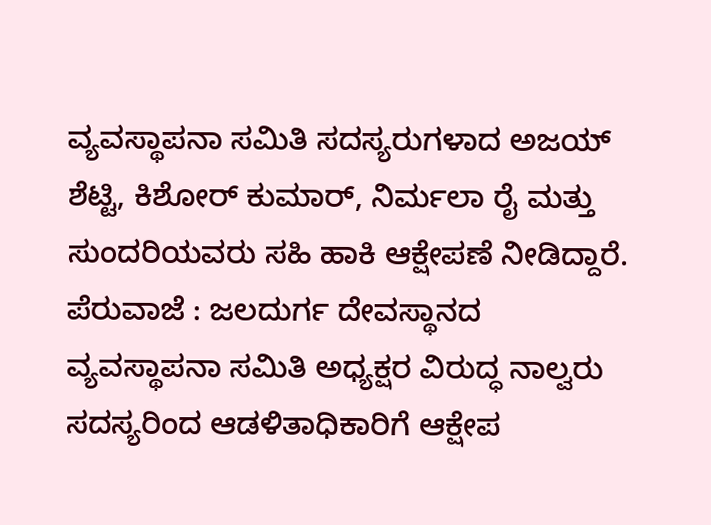ವ್ಯವಸ್ಥಾಪನಾ ಸಮಿತಿ ಸದಸ್ಯರುಗಳಾದ ಅಜಯ್ ಶೆಟ್ಟಿ, ಕಿಶೋರ್ ಕುಮಾರ್, ನಿರ್ಮಲಾ ರೈ ಮತ್ತು ಸುಂದರಿಯವರು ಸಹಿ ಹಾಕಿ ಆಕ್ಷೇಪಣೆ ನೀಡಿದ್ದಾರೆ.
ಪೆರುವಾಜೆ : ಜಲದುರ್ಗ ದೇವಸ್ಥಾನದ ವ್ಯವಸ್ಥಾಪನಾ ಸಮಿತಿ ಅಧ್ಯಕ್ಷರ ವಿರುದ್ಧ ನಾಲ್ವರು ಸದಸ್ಯರಿಂದ ಆಡಳಿತಾಧಿಕಾರಿಗೆ ಆಕ್ಷೇಪ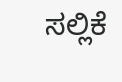ಸಲ್ಲಿಕೆ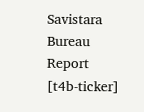Savistara
Bureau Report
[t4b-ticker]